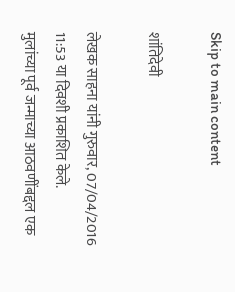Skip to main content

शांतिदेवी

लेखक साहना यांनी गुरुवार, 07/04/2016 11:53 या दिवशी प्रकाशित केले.
मुलांच्या पूर्व जन्माच्या आठवणींबद्दल एक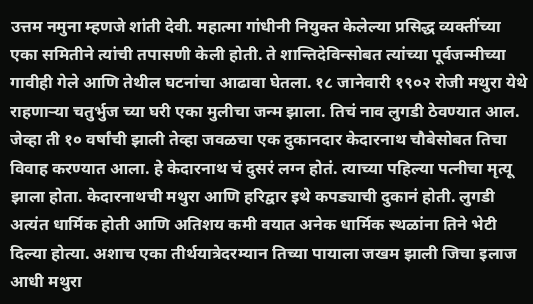उत्तम नमुना म्हणजे शांती देवी. महात्मा गांधीनी नियुक्त केलेल्या प्रसिद्ध व्यक्तींच्या एका समितीने त्यांची तपासणी केली होती. ते शान्तिदेविन्सोबत त्यांच्या पूर्वजन्मीच्या गावीही गेले आणि तेथील घटनांचा आढावा घेतला. १८ जानेवारी १९०२ रोजी मथुरा येथे राहणाऱ्या चतुर्भुज च्या घरी एका मुलीचा जन्म झाला. तिचं नाव लुगडी ठेवण्यात आल. जेव्हा ती १० वर्षांची झाली तेव्हा जवळचा एक दुकानदार केदारनाथ चौबेसोबत तिचा विवाह करण्यात आला. हे केदारनाथ चं दुसरं लग्न होतं. त्याच्या पहिल्या पत्नीचा मृत्यू झाला होता. केदारनाथची मथुरा आणि हरिद्वार इथे कपड्याची दुकानं होती. लुगडी अत्यंत धार्मिक होती आणि अतिशय कमी वयात अनेक धार्मिक स्थळांना तिने भेटी दिल्या होत्या. अशाच एका तीर्थयात्रेदरम्यान तिच्या पायाला जखम झाली जिचा इलाज आधी मथुरा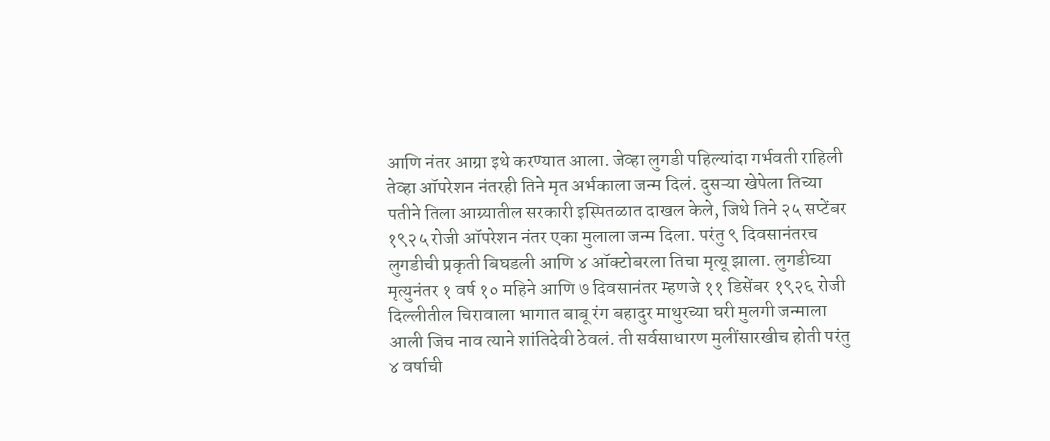आणि नंतर आग्रा इथे करण्यात आला. जेव्हा लुगडी पहिल्यांदा गर्भवती राहिली तेव्हा ऑपरेशन नंतरही तिने मृत अर्भकाला जन्म दिलं. दुसऱ्या खेपेला तिच्या पतीने तिला आग्र्यातील सरकारी इस्पितळात दाखल केले, जिथे तिने २५ सप्टेंबर १९२५ रोजी ऑपरेशन नंतर एका मुलाला जन्म दिला. परंतु ९ दिवसानंतरच लुगडीची प्रकृती बिघडली आणि ४ ऑक्टोबरला तिचा मृत्यू झाला. लुगडीच्या मृत्युनंतर १ वर्ष १० महिने आणि ७ दिवसानंतर म्हणजे ११ डिसेंबर १९२६ रोजी दिल्लीतील चिरावाला भागात बाबू रंग बहादुर माथुरच्या घरी मुलगी जन्माला आली जिच नाव त्याने शांतिदेवी ठेवलं. ती सर्वसाधारण मुलींसारखीच होती परंतु ४ वर्षाची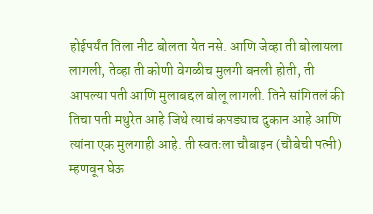होईपर्यंत तिला नीट बोलता येत नसे. आणि जेव्हा ती बोलायला लागली, तेव्हा ती कोणी वेगळीच मुलगी बनली होती, ती आपल्या पती आणि मुलाबद्दल बोलू लागली. तिने सांगितलं की तिचा पती मथुरेत आहे जिथे त्याचं कपड्याच दुकान आहे आणि त्यांना एक मुलगाही आहे. ती स्वतःला चौबाइन (चौबेची पत्नी) म्हणवून घेऊ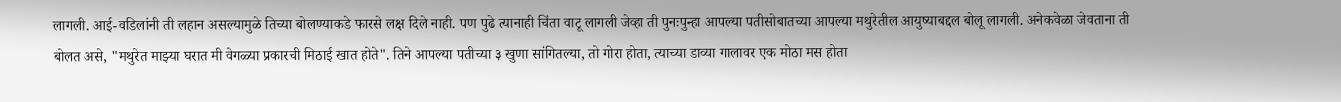लागली. आई-वडिलांनी ती लहान असल्यामुळे तिच्या बोलण्याकडे फारसे लक्ष दिले नाही. पण पुढे त्यानाही चिंता वाटू लागली जेव्हा ती पुनःपुन्हा आपल्या पतीसोबातच्या आपल्या मथुरेतील आयुष्याबद्दल बोलू लागली. अनेकवेळा जेवताना ती बोलत असे, "मथुरेत माझ्या घरात मी वेगळ्या प्रकारची मिठाई खात होते". तिने आपल्या पतीच्या ३ खुणा सांगितल्या, तो गोरा होता, त्याच्या डाव्या गालावर एक मोठा मस होता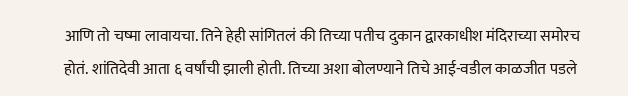आणि तो चष्मा लावायचा. तिने हेही सांगितलं की तिच्या पतीच दुकान द्वारकाधीश मंदिराच्या समोरच होतं. शांतिदेवी आता ६ वर्षांची झाली होती. तिच्या अशा बोलण्याने तिचे आई-वडील काळजीत पडले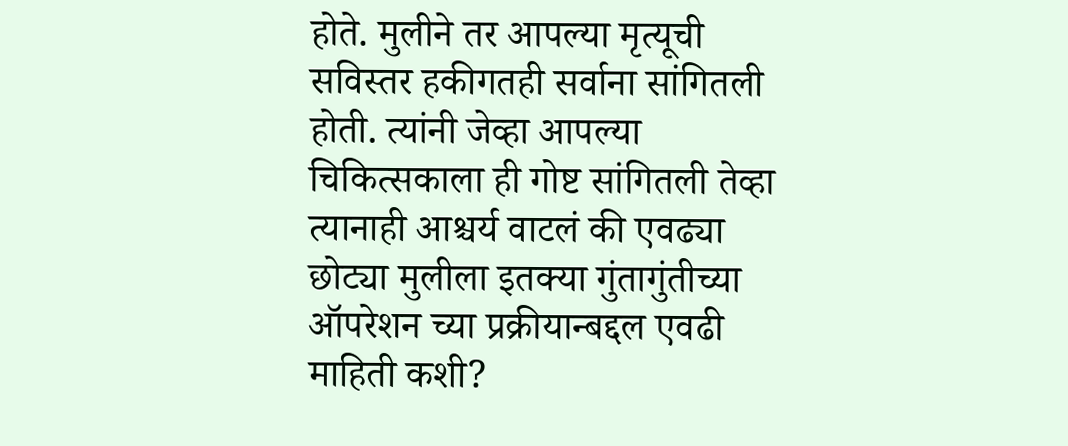होते. मुलीने तर आपल्या मृत्यूची सविस्तर हकीगतही सर्वाना सांगितली होती. त्यांनी जेव्हा आपल्या चिकित्सकाला ही गोष्ट सांगितली तेव्हा त्यानाही आश्चर्य वाटलं की एवढ्या छोट्या मुलीला इतक्या गुंतागुंतीच्या ऑपरेशन च्या प्रक्रीयान्बद्दल एवढी माहिती कशी?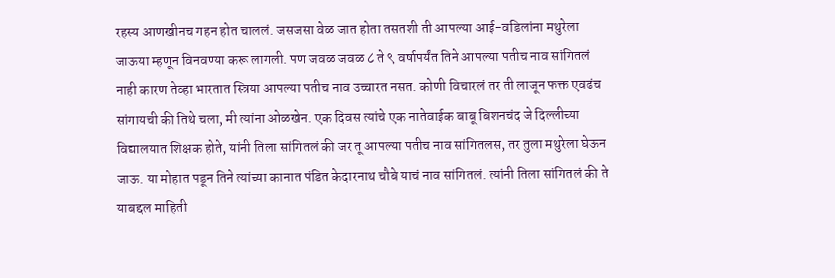रहस्य आणखीनच गहन होत चाललं. जसजसा वेळ जात होता तसतशी ती आपल्या आई-वडिलांना मथुरेला जाऊया म्हणून विनवण्या करू लागली. पण जवळ जवळ ८ ते ९ वर्षापर्यंत तिने आपल्या पतीच नाव सांगितलं नाही कारण तेव्हा भारतात स्त्रिया आपल्या पतीच नाव उच्चारत नसत. कोणी विचारलं तर ती लाजून फक्त एवढंच सांगायची की तिथे चला, मी त्यांना ओळखेन. एक दिवस त्यांचे एक नातेवाईक बाबू बिशनचंद जे दिल्लीच्या विद्यालयात शिक्षक होते, यांनी तिला सांगितलं की जर तू आपल्या पतीच नाव सांगितलस, तर तुला मथुरेला घेऊन जाऊ. या मोहात पडून तिने त्यांच्या कानात पंडित केदारनाथ चौबे याचं नाव सांगितलं. त्यांनी तिला सांगितलं की ते याबद्दल माहिती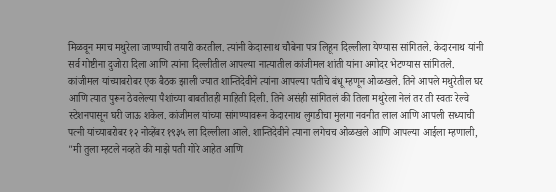मिळवून मगच मथुरेला जाण्याची तयारी करतील. त्यांनी केदारनाथ चौबेना पत्र लिहून दिल्लीला येण्यास सांगितले. केदारनाथ यांनी सर्व गोष्टीना दुजोरा दिला आणि त्यांना दिल्लीतील आपल्या नात्यातील कांजीमल शांती यांना अगोदर भेटण्यास सांगितले. कांजीमल यांच्याबरोबर एक बैठक झाली ज्यात शान्तिदेवीने त्यांना आपल्या पतीचे बंधू म्हणून ओळखले. तिने आपले मथुरेतील घर आणि त्यात पुरून ठेवलेल्या पैशांच्या बाबतीतही माहिती दिली. तिने असंही सांगितलं की तिला मथुरेला नेलं तर ती स्वतः रेल्वे स्टेशनपासून घरी जाऊ शकेल. कांजीमल यांच्या सांगण्यावरून केदारनाथ लुगडीचा मुलगा नवनीत लाल आणि आपली सध्याची पत्नी यांच्याबरोबर १२ नोव्हेंबर १९३५ ला दिल्लीला आले. शान्तिदेवीने त्याना लगेचच ओळखले आणि आपल्या आईला म्हणाली, "मी तुला म्हटले नव्हते की माझे पती गोरे आहेत आणि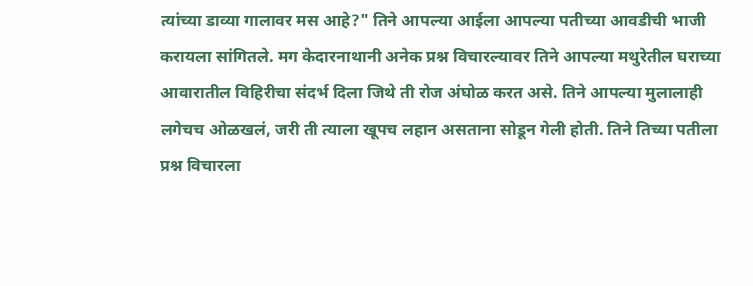त्यांच्या डाव्या गालावर मस आहे?" तिने आपल्या आईला आपल्या पतीच्या आवडीची भाजी करायला सांगितले. मग केदारनाथानी अनेक प्रश्न विचारल्यावर तिने आपल्या मथुरेतील घराच्या आवारातील विहिरीचा संदर्भ दिला जिथे ती रोज अंघोळ करत असे. तिने आपल्या मुलालाही लगेचच ओळखलं, जरी ती त्याला खूपच लहान असताना सोडून गेली होती. तिने तिच्या पतीला प्रश्न विचारला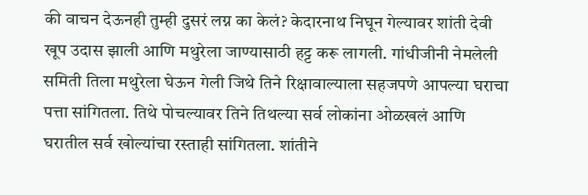की वाचन देऊनही तुम्ही दुसरं लग्न का केलं? केदारनाथ निघून गेल्यावर शांती देवी खूप उदास झाली आणि मथुरेला जाण्यासाठी हट्ट करू लागली. गांधीजीनी नेमलेली समिती तिला मथुरेला घेऊन गेली जिथे तिने रिक्षावाल्याला सहजपणे आपल्या घराचा पत्ता सांगितला. तिथे पोचल्यावर तिने तिथल्या सर्व लोकांना ओळखलं आणि घरातील सर्व खोल्यांचा रस्ताही सांगितला. शांतीने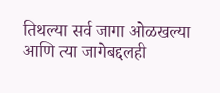तिथल्या सर्व जागा ओळखल्या आणि त्या जागेबद्दलही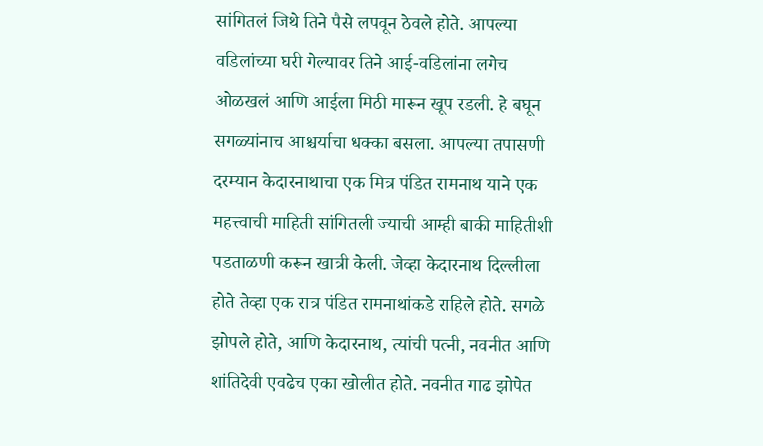सांगितलं जिथे तिने पैसे लपवून ठेवले होते. आपल्या वडिलांच्या घरी गेल्यावर तिने आई-वडिलांना लगेच ओळखलं आणि आईला मिठी मारून खूप रडली. हे बघून सगळ्यांनाच आश्चर्याचा धक्का बसला. आपल्या तपासणी दरम्यान केदारनाथाचा एक मित्र पंडित रामनाथ याने एक महत्त्वाची माहिती सांगितली ज्याची आम्ही बाकी माहितीशी पडताळणी करून खात्री केली. जेव्हा केदारनाथ दिल्लीला होते तेव्हा एक रात्र पंडित रामनाथांकडे राहिले होते. सगळे झोपले होते, आणि केदारनाथ, त्यांची पत्नी, नवनीत आणि शांतिदेवी एवढेच एका खोलीत होते. नवनीत गाढ झोपेत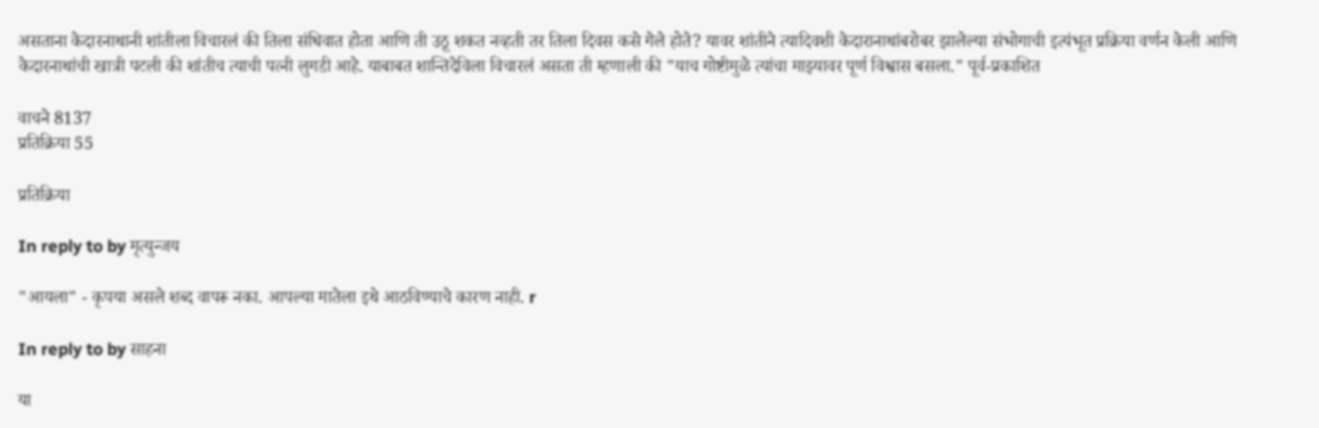असताना केदारनाथानी शांतीला विचारलं की तिला संधिवात होता आणि ती उठू शकत नव्हती तर तिला दिवस कसे गेले होते? यावर शांतीने त्यादिवशी केदारानाथांबरोबर झालेल्या संभोगाची इत्यंभूत प्रक्रिया वर्णन केली आणि केदारनाथांची खात्री पटली की शांतीच त्याची पत्नी लुगडी आहे. याबाबत शान्तिदेविला विचारलं असता ती म्हणाली की "याच गोष्टीमुळे त्यांचा माझ्यावर पूर्ण विश्वास बसला." पूर्व-प्रकाशित

वाचने 8137
प्रतिक्रिया 55

प्रतिक्रिया

In reply to by मृत्युन्जय

"आयला" - कृपया असले शब्द वापरू नका. आपल्या मातेला इथे आठविण्याचे कारण नाही. r

In reply to by साहना

या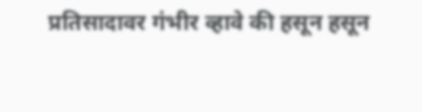प्रतिसादावर गंभीर व्हावे की हसून हसून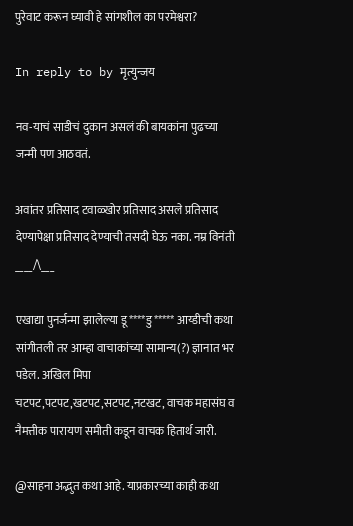पुरेवाट करून घ्यावी हे सांगशील का परमेश्वरा?

In reply to by मृत्युन्जय

नव-याचं साडीचं दुकान असलं की बायकांना पुढच्या जन्मी पण आठवतं.

अवांतर प्रतिसाद टवाळ्खोर प्रतिसाद असले प्रतिसाद देण्यापेक्षा प्रतिसाद देण्याची तसदी घेऊ नका. नम्र विनंती ____/\___

एखाद्या पुनर्जन्मा झालेल्या डू****डु***** आय्डीची कथा सांगीतली तर आम्हा वाचाकांच्या सामान्य(?) ज्ञानात भर पडेल. अखिल मिपा चटपट,पटपट,खटपट,सटपट,नटखट, वाचक महासंघ व नैमत्तीक पारायण समीती कडून वाचक हितार्थ जारी.

@साहना अद्भुत कथा आहे. याप्रकारच्या काही कथा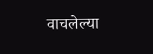वाचलेल्या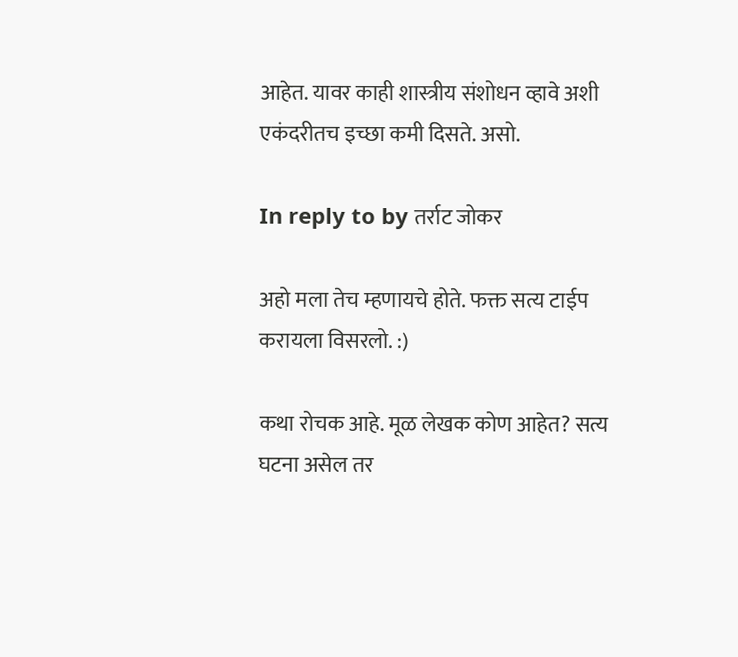आहेत. यावर काही शास्त्रीय संशोधन व्हावे अशी एकंदरीतच इच्छा कमी दिसते. असो.

In reply to by तर्राट जोकर

अहो मला तेच म्हणायचे होते. फक्त सत्य टाईप करायला विसरलो. :)

कथा रोचक आहे. मूळ लेखक कोण आहेत? सत्य घटना असेल तर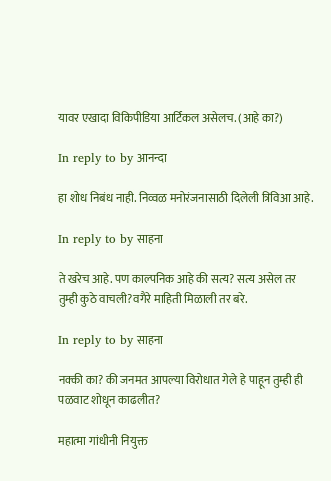यावर एखादा विकिपीडिया आर्टिकल असेलच. (आहे का?)

In reply to by आनन्दा

हा शोध निबंध नाही. निव्वळ मनोरंजनासाठी दिलेली त्रिविआ आहे.

In reply to by साहना

ते खरेच आहे. पण काल्पनिक आहे की सत्य? सत्य असेल तर तुम्ही कुठे वाचली?वगैरे माहिती मिळाली तर बरे.

In reply to by साहना

नक्की का? की जनमत आपल्या विरोधात गेले हे पाहून तुम्ही ही पळवाट शोधून काढलीत?

महात्मा गांधीनी नियुक्त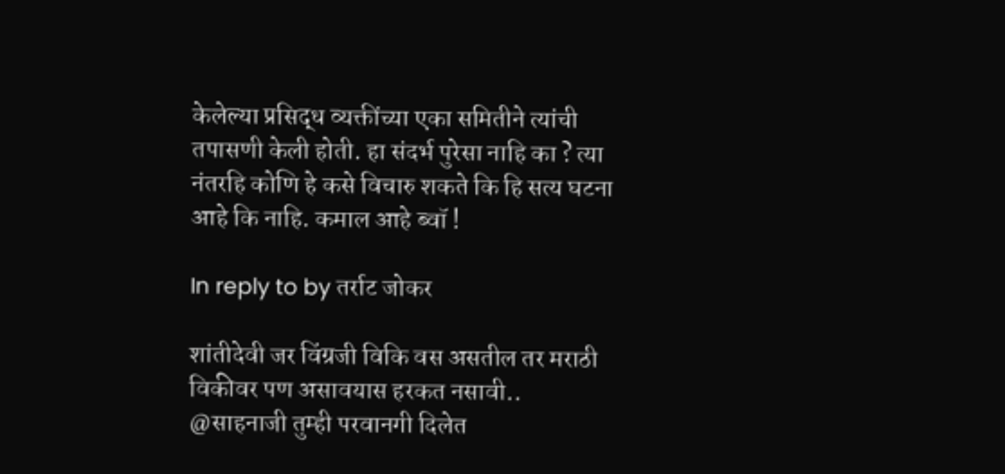केलेल्या प्रसिद्ध व्यक्तींच्या एका समितीने त्यांची तपासणी केली होती. हा संदर्भ पुरेसा नाहि का ? त्या नंतरहि कोणि हे कसे विचारु शकते कि हि सत्य घटना आहे कि नाहि. कमाल आहे ब्वॉ !

In reply to by तर्राट जोकर

शांतीदेवी जर विंग्रजी विकि वस असतील तर मराठी विकीवर पण असावयास हरकत नसावी.. @साहनाजी तुम्ही परवानगी दिलेत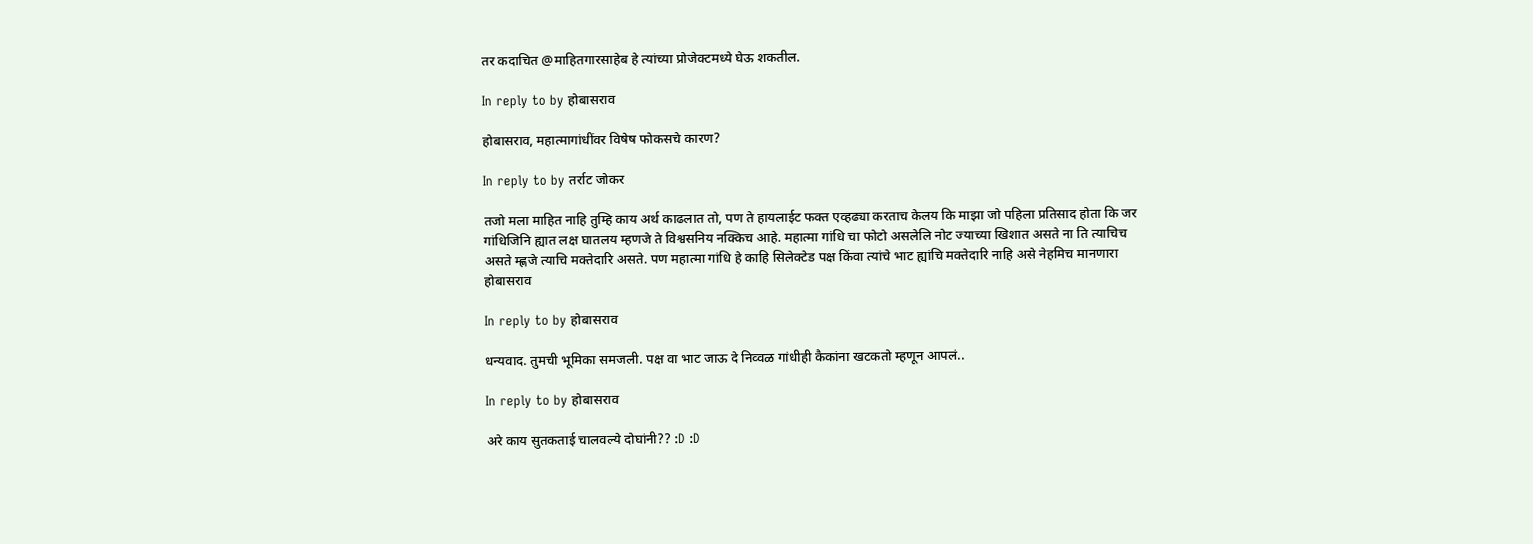तर कदाचित @माहितगारसाहेब हे त्यांच्या प्रोजेक्टमध्ये घेऊ शकतील.

In reply to by होबासराव

होबासराव, महात्मागांधींवर विषेष फोकसचे कारण?

In reply to by तर्राट जोकर

तजो मला माहित नाहि तुम्हि काय अर्थ काढलात तो, पण ते हायलाईट फक्त एव्हढ्या करताच केलय कि माझा जो पहिला प्रतिसाद होता कि जर गांधिजिनि ह्यात लक्ष घातलय म्हणजे ते विश्वसनिय नक्किच आहे. महात्मा गांधि चा फोटो असलेलि नोट ज्याच्या खिशात असते ना ति त्याचिच असते म्ह्णजे त्याचि मक्तेदारि असते. पण महात्मा गांधि हे काहि सिलेक्टेड पक्ष किंवा त्यांचे भाट ह्यांचि मक्तेदारि नाहि असे नेहमिच मानणारा होबासराव

In reply to by होबासराव

धन्यवाद. तुमची भूमिका समजली. पक्ष वा भाट जाऊ दे निव्वळ गांधीही कैकांना खटकतो म्हणून आपलं..

In reply to by होबासराव

अरे काय सुतकताई चालवल्ये दोघांनी?? :D :D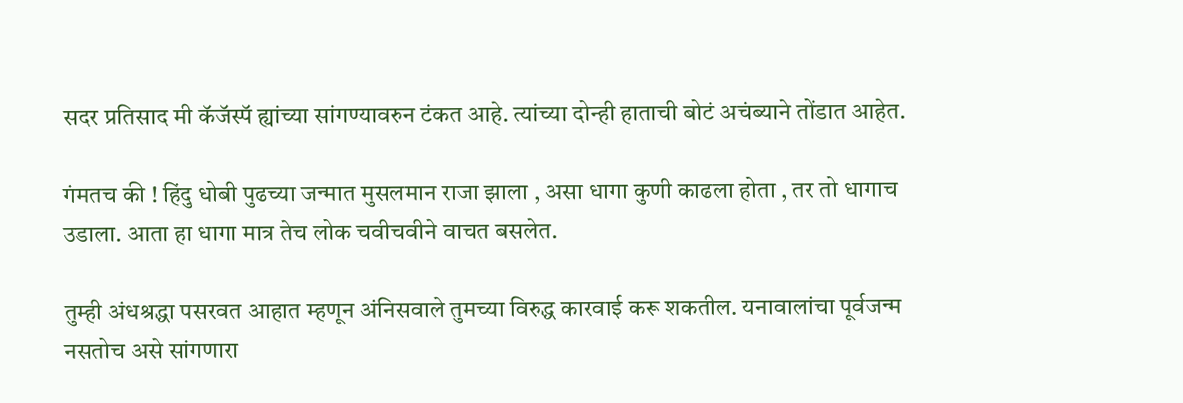सदर प्रतिसाद मी कॅजॅस्पॅ ह्यांच्या सांगण्यावरुन टंकत आहे. त्यांच्या दोन्ही हाताची बोटं अचंब्याने तोंडात आहेत.

गंमतच की ! हिंदु धोबी पुढच्या जन्मात मुसलमान राजा झाला , असा धागा कुणी काढला होता , तर तो धागाच उडाला. आता हा धागा मात्र तेच लोक चवीचवीने वाचत बसलेत.

तुम्ही अंधश्रद्धा पसरवत आहात म्हणून अंनिसवाले तुमच्या विरुद्ध कारवाई करू शकतील. यनावालांचा पूर्वजन्म नसतोच असे सांगणारा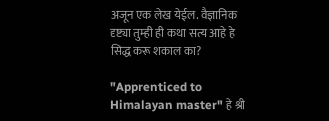अजून एक लेख येईल. वैज्ञानिक दृष्ट्या तुम्ही ही कथा सत्य आहे हे सिद्ध करू शकाल का?

"Apprenticed to Himalayan master" हे श्री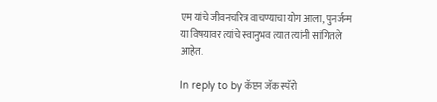एम यांचे जीवनचरित्र वाचण्याचा योग आला, पुनर्जन्म या विषयावर त्यांचे स्वानुभव त्यात त्यांनी सांगितले आहेत.

In reply to by कॅप्टन जॅक स्पॅरो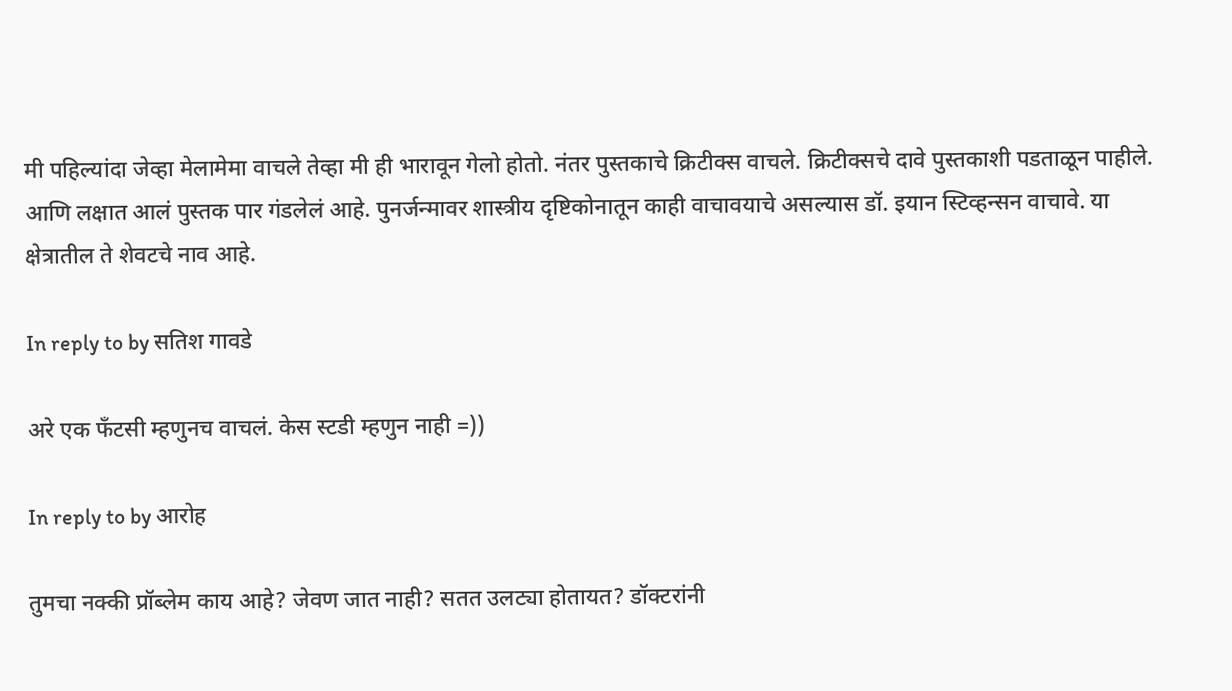मी पहिल्यांदा जेव्हा मेलामेमा वाचले तेव्हा मी ही भारावून गेलो होतो. नंतर पुस्तकाचे क्रिटीक्स वाचले. क्रिटीक्सचे दावे पुस्तकाशी पडताळून पाहीले. आणि लक्षात आलं पुस्तक पार गंडलेलं आहे. पुनर्जन्मावर शास्त्रीय दृष्टिकोनातून काही वाचावयाचे असल्यास डॉ. इयान स्टिव्हन्सन वाचावे. या क्षेत्रातील ते शेवटचे नाव आहे.

In reply to by सतिश गावडे

अरे एक फँटसी म्हणुनच वाचलं. केस स्टडी म्हणुन नाही =))

In reply to by आरोह

तुमचा नक्की प्रॉब्लेम काय आहे? जेवण जात नाही? सतत उलट्या होतायत? डॉक्टरांनी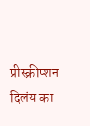प्रीस्क्रीप्शन दिलंय का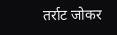तर्राट जोकर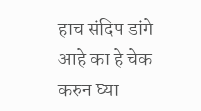हाच संदिप डांगे आहे का हे चेक करुन घ्या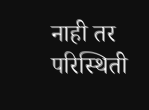नाही तर परिस्थिती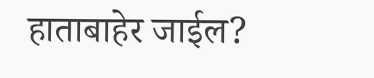हाताबाहेर जाईल?